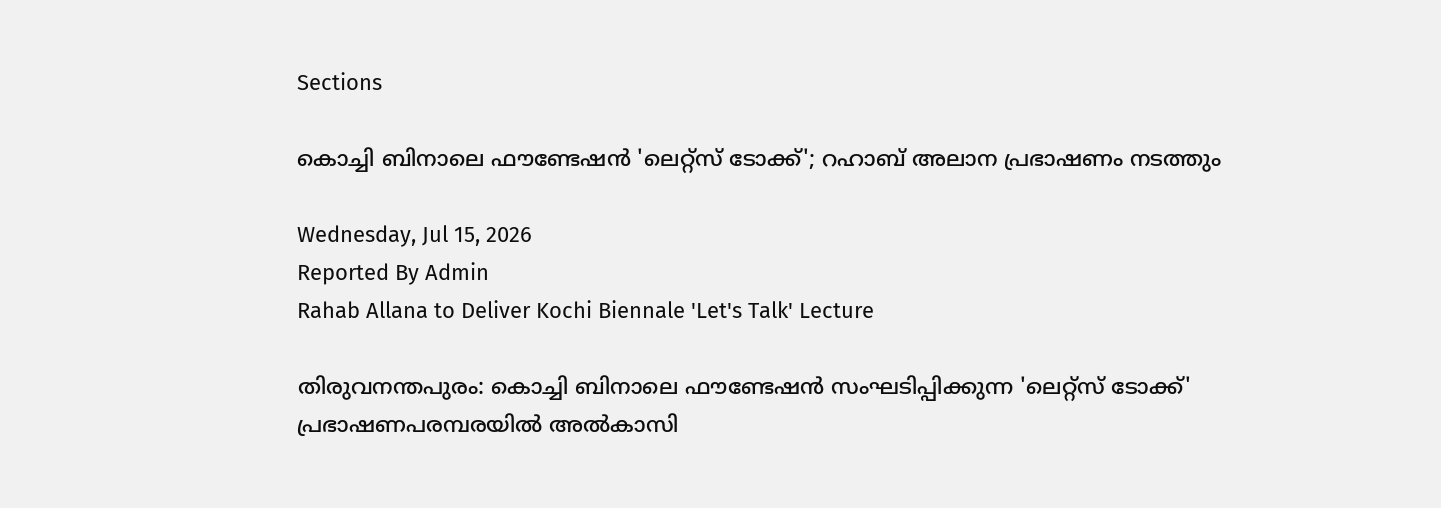Sections

കൊച്ചി ബിനാലെ ഫൗണ്ടേഷൻ 'ലെറ്റ്‌സ് ടോക്ക്'; റഹാബ് അലാന പ്രഭാഷണം നടത്തും

Wednesday, Jul 15, 2026
Reported By Admin
Rahab Allana to Deliver Kochi Biennale 'Let's Talk' Lecture

തിരുവനന്തപുരം: കൊച്ചി ബിനാലെ ഫൗണ്ടേഷൻ സംഘടിപ്പിക്കുന്ന 'ലെറ്റ്സ് ടോക്ക്' പ്രഭാഷണപരമ്പരയിൽ അൽകാസി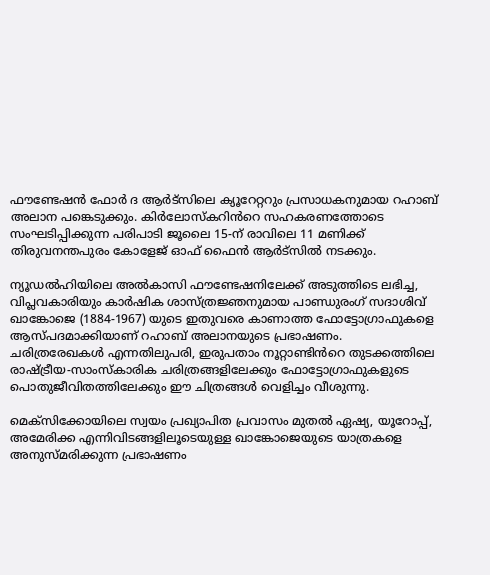ഫൗണ്ടേഷൻ ഫോർ ദ ആർട്സിലെ ക്യൂറേറ്ററും പ്രസാധകനുമായ റഹാബ് അലാന പങ്കെടുക്കും. കിർലോസ്കറിൻറെ സഹകരണത്തോടെ സംഘടിപ്പിക്കുന്ന പരിപാടി ജൂലൈ 15-ന് രാവിലെ 11 മണിക്ക് തിരുവനന്തപുരം കോളേജ് ഓഫ് ഫൈൻ ആർട്സിൽ നടക്കും.

ന്യൂഡൽഹിയിലെ അൽകാസി ഫൗണ്ടേഷനിലേക്ക് അടുത്തിടെ ലഭിച്ച, വിപ്ലവകാരിയും കാർഷിക ശാസ്ത്രജ്ഞനുമായ പാണ്ഡുരംഗ് സദാശിവ് ഖാങ്കോജെ (1884-1967) യുടെ ഇതുവരെ കാണാത്ത ഫോട്ടോഗ്രാഫുകളെ ആസ്പദമാക്കിയാണ് റഹാബ് അലാനയുടെ പ്രഭാഷണം. ചരിത്രരേഖകൾ എന്നതിലുപരി, ഇരുപതാം നൂറ്റാണ്ടിൻറെ തുടക്കത്തിലെ രാഷ്ട്രീയ-സാംസ്കാരിക ചരിത്രങ്ങളിലേക്കും ഫോട്ടോഗ്രാഫുകളുടെ പൊതുജീവിതത്തിലേക്കും ഈ ചിത്രങ്ങൾ വെളിച്ചം വീശുന്നു.

മെക്സിക്കോയിലെ സ്വയം പ്രഖ്യാപിത പ്രവാസം മുതൽ ഏഷ്യ, യൂറോപ്പ്, അമേരിക്ക എന്നിവിടങ്ങളിലൂടെയുള്ള ഖാങ്കോജെയുടെ യാത്രകളെ അനുസ്മരിക്കുന്ന പ്രഭാഷണം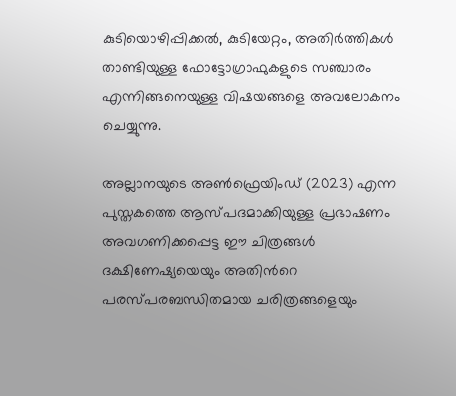കുടിയൊഴിപ്പിക്കൽ, കുടിയേറ്റം, അതിർത്തികൾ താണ്ടിയുള്ള ഫോട്ടോഗ്രാഫുകളുടെ സഞ്ചാരം എന്നിങ്ങനെയുള്ള വിഷയങ്ങളെ അവലോകനം ചെയ്യുന്നു.

അല്ലാനയുടെ അൺഫ്രെയിംഡ് (2023) എന്ന പുസ്തകത്തെ ആസ്പദമാക്കിയുള്ള പ്രഭാഷണം അവഗണിക്കപ്പെട്ട ഈ ചിത്രങ്ങൾ ദക്ഷിണേഷ്യയെയും അതിൻറെ പരസ്പരബന്ധിതമായ ചരിത്രങ്ങളെയും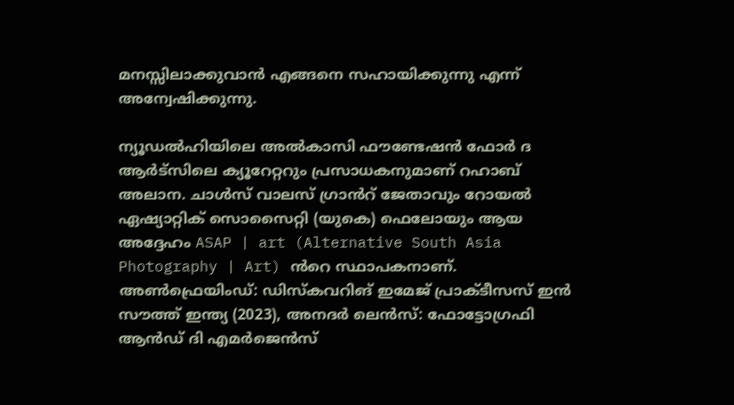മനസ്സിലാക്കുവാൻ എങ്ങനെ സഹായിക്കുന്നു എന്ന് അന്വേഷിക്കുന്നു.

ന്യൂഡൽഹിയിലെ അൽകാസി ഫൗണ്ടേഷൻ ഫോർ ദ ആർട്സിലെ ക്യൂറേറ്ററും പ്രസാധകനുമാണ് റഹാബ് അലാന. ചാൾസ് വാലസ് ഗ്രാൻറ് ജേതാവും റോയൽ ഏഷ്യാറ്റിക് സൊസൈറ്റി (യുകെ) ഫെലോയും ആയ അദ്ദേഹം ASAP | art (Alternative South Asia Photography | Art) ൻറെ സ്ഥാപകനാണ്. അൺഫ്രെയിംഡ്: ഡിസ്കവറിങ് ഇമേജ് പ്രാക്ടീസസ് ഇൻ സൗത്ത് ഇന്ത്യ (2023), അനദർ ലെൻസ്: ഫോട്ടോഗ്രഫി ആൻഡ് ദി എമർജെൻസ്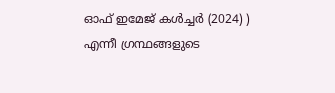ഓഫ് ഇമേജ് കൾച്ചർ (2024) ) എന്നീ ഗ്രന്ഥങ്ങളുടെ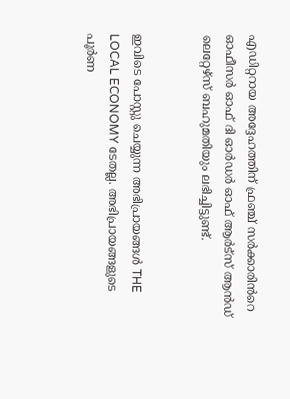എഡിറ്ററായ അദ്ദേഹത്തിന് ഫ്രഞ്ച് സർക്കാരിൻറെ ഓഫീസർ ഓഫ് ദി ഓർഡർ ഓഫ് ആർട്സ് ആൻഡ് ലെറ്റേഴ്സ് ബഹുമതിയും ലഭിച്ചിട്ടുണ്ട്.


ഇവിടെ പോസ്റ്റു ചെയ്യുന്ന അഭിപ്രായങ്ങൾ THE LOCAL ECONOMY ടേതല്ല. അഭിപ്രായങ്ങളുടെ പൂർണ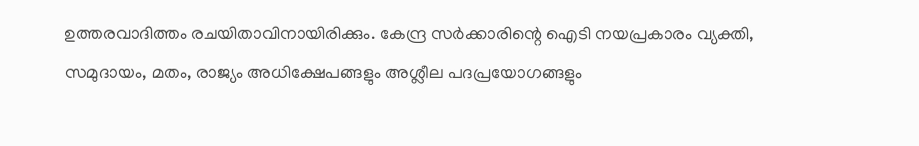ഉത്തരവാദിത്തം രചയിതാവിനായിരിക്കും. കേന്ദ്ര സർക്കാരിന്റെ ഐടി നയപ്രകാരം വ്യക്തി, സമുദായം, മതം, രാജ്യം അധിക്ഷേപങ്ങളും അശ്ലീല പദപ്രയോഗങ്ങളും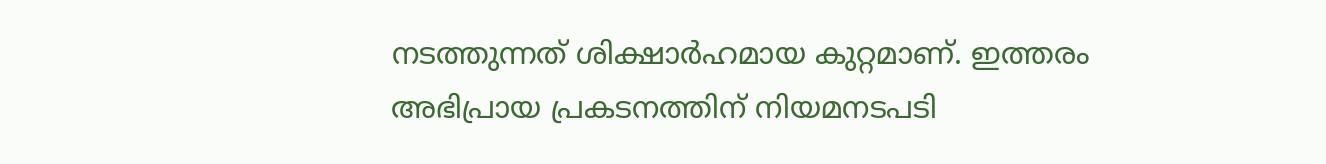നടത്തുന്നത് ശിക്ഷാർഹമായ കുറ്റമാണ്. ഇത്തരം അഭിപ്രായ പ്രകടനത്തിന് നിയമനടപടി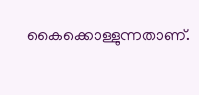കൈക്കൊള്ളുന്നതാണ്.